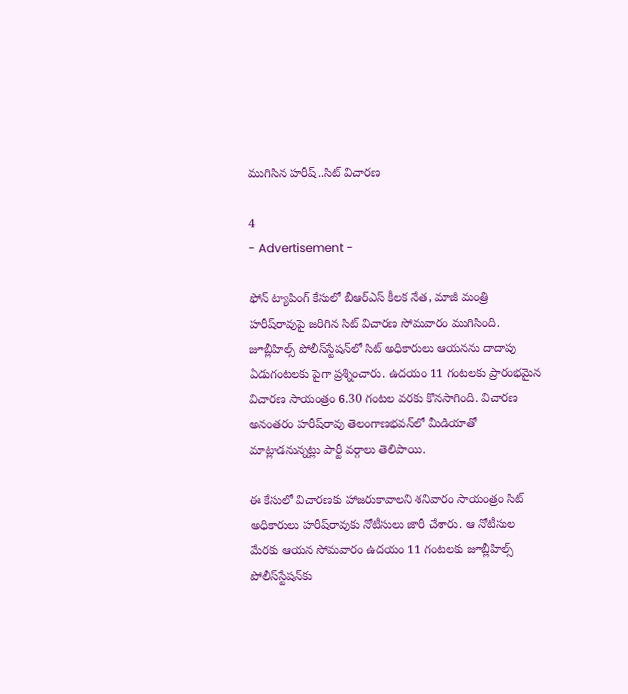ముగిసిన హరీష్‌..సిట్‌ విచారణ

4
- Advertisement -

ఫోన్ ట్యాపింగ్ కేసులో బీఆర్‌ఎస్ కీలక నేత, మాజీ మంత్రి హరీష్‌రావుపై జరిగిన సిట్ విచారణ సోమవారం ముగిసింది. జూబ్లీహిల్స్ పోలీస్‌స్టేషన్‌లో సిట్ అధికారులు ఆయనను దాదాపు ఏడుగంటలకు పైగా ప్రశ్నించారు. ఉదయం 11 గంటలకు ప్రారంభమైన విచారణ సాయంత్రం 6.30 గంటల వరకు కొనసాగింది. విచారణ అనంతరం హరీష్‌రావు తెలంగాణభవన్‌లో మీడియాతో మాట్లాడనున్నట్లు పార్టీ వర్గాలు తెలిపాయి.

ఈ కేసులో విచారణకు హాజరుకావాలని శనివారం సాయంత్రం సిట్ అధికారులు హరీష్‌రావుకు నోటీసులు జారీ చేశారు. ఆ నోటీసుల మేరకు ఆయన సోమవారం ఉదయం 11 గంటలకు జూబ్లీహిల్స్ పోలీస్‌స్టేషన్‌కు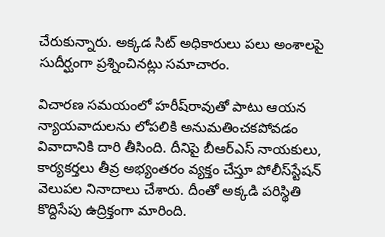చేరుకున్నారు. అక్కడ సిట్ అధికారులు పలు అంశాలపై సుదీర్ఘంగా ప్రశ్నించినట్లు సమాచారం.

విచారణ సమయంలో హరీష్‌రావుతో పాటు ఆయన న్యాయవాదులను లోపలికి అనుమతించకపోవడం వివాదానికి దారి తీసింది. దీనిపై బీఆర్‌ఎస్ నాయకులు, కార్యకర్తలు తీవ్ర అభ్యంతరం వ్యక్తం చేస్తూ పోలీస్‌స్టేషన్ వెలుపల నినాదాలు చేశారు. దీంతో అక్కడి పరిస్థితి కొద్దిసేపు ఉద్రిక్తంగా మారింది.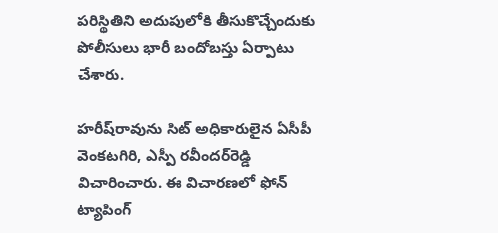పరిస్థితిని అదుపులోకి తీసుకొచ్చేందుకు పోలీసులు భారీ బందోబస్తు ఏర్పాటు చేశారు.

హరీష్‌రావును సిట్ అధికారులైన ఏసీపీ వెంకటగిరి, ఎస్పీ రవీందర్‌రెడ్డి విచారించారు. ఈ విచారణలో ఫోన్ ట్యాపింగ్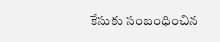కేసుకు సంబంధించిన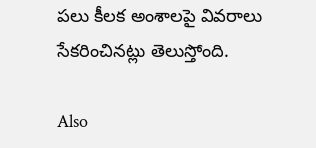పలు కీలక అంశాలపై వివరాలు సేకరించినట్లు తెలుస్తోంది.

Also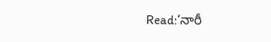Read:‘నారీ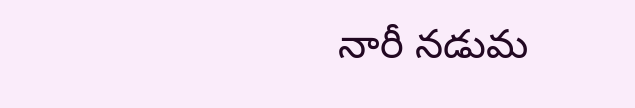నారీ నడుమ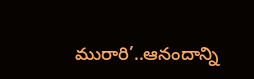మురారి’..ఆనందాన్ని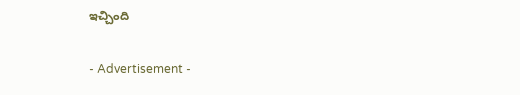ఇచ్చింది

- Advertisement -